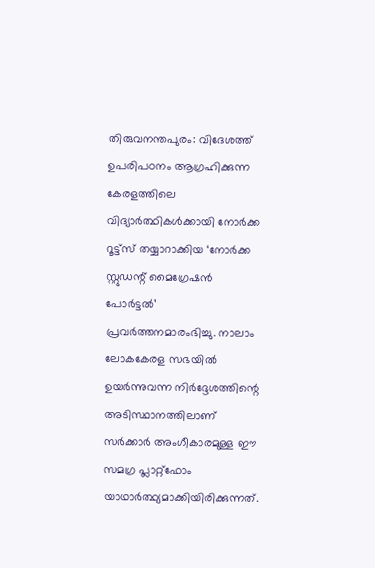തിരുവനന്തപുരം: വിദേശത്ത് ഉപരിപഠനം ആഗ്രഹിക്കുന്ന കേരളത്തിലെ വിദ്യാർത്ഥികൾക്കായി നോർക്ക റൂട്ട്സ് തയ്യാറാക്കിയ ‘നോർക്ക സ്റ്റുഡന്റ് മൈഗ്രേഷൻ പോർട്ടൽ’ പ്രവർത്തനമാരംഭിച്ചു. നാലാം ലോകകേരള സഭയിൽ ഉയർന്നുവന്ന നിർദ്ദേശത്തിന്റെ അടിസ്ഥാനത്തിലാണ് സർക്കാർ അംഗീകാരമുള്ള ഈ സമഗ്ര പ്ലാറ്റ്ഫോം യാഥാർത്ഥ്യമാക്കിയിരിക്കുന്നത്.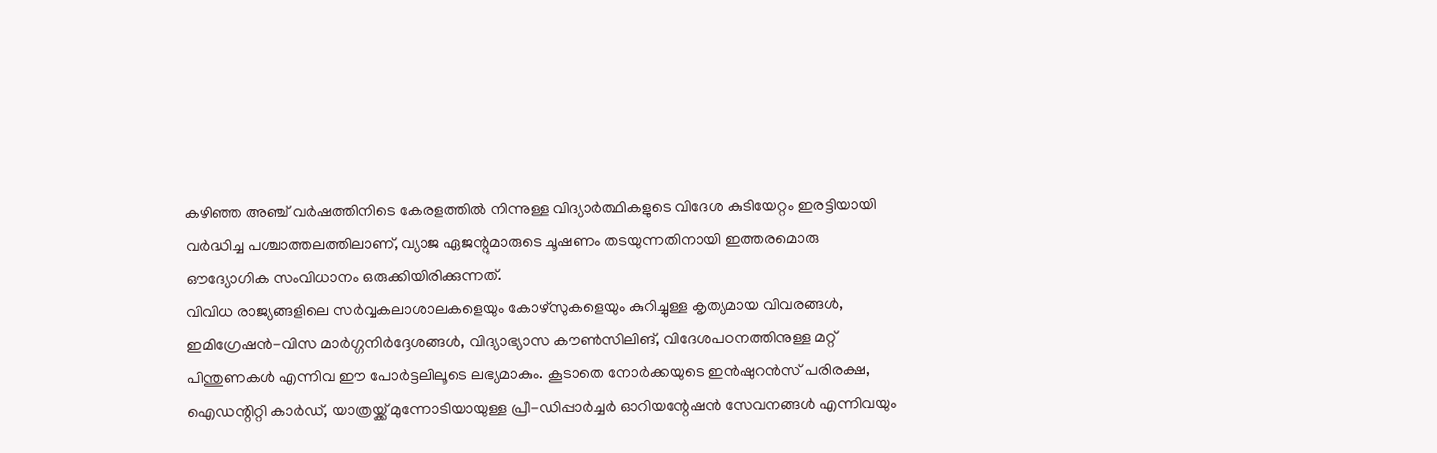കഴിഞ്ഞ അഞ്ച് വർഷത്തിനിടെ കേരളത്തിൽ നിന്നുള്ള വിദ്യാർത്ഥികളുടെ വിദേശ കുടിയേറ്റം ഇരട്ടിയായി വർദ്ധിച്ച പശ്ചാത്തലത്തിലാണ്, വ്യാജ ഏജന്റുമാരുടെ ചൂഷണം തടയുന്നതിനായി ഇത്തരമൊരു ഔദ്യോഗിക സംവിധാനം ഒരുക്കിയിരിക്കുന്നത്.
വിവിധ രാജ്യങ്ങളിലെ സർവ്വകലാശാലകളെയും കോഴ്സുകളെയും കുറിച്ചുള്ള കൃത്യമായ വിവരങ്ങൾ, ഇമിഗ്രേഷൻ-വിസ മാർഗ്ഗനിർദ്ദേശങ്ങൾ, വിദ്യാഭ്യാസ കൗൺസിലിങ്, വിദേശപഠനത്തിനുള്ള മറ്റ് പിന്തുണകൾ എന്നിവ ഈ പോർട്ടലിലൂടെ ലഭ്യമാകും. കൂടാതെ നോർക്കയുടെ ഇൻഷുറൻസ് പരിരക്ഷ, ഐഡന്റിറ്റി കാർഡ്, യാത്രയ്ക്ക് മുന്നോടിയായുള്ള പ്രീ-ഡിപ്പാർച്ചർ ഓറിയന്റേഷൻ സേവനങ്ങൾ എന്നിവയും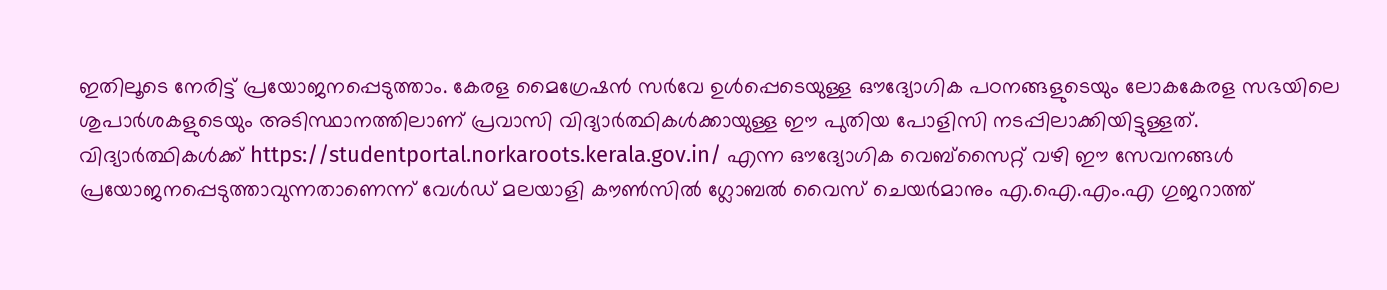ഇതിലൂടെ നേരിട്ട് പ്രയോജനപ്പെടുത്താം. കേരള മൈഗ്രേഷൻ സർവേ ഉൾപ്പെടെയുള്ള ഔദ്യോഗിക പഠനങ്ങളുടെയും ലോകകേരള സഭയിലെ ശുപാർശകളുടെയും അടിസ്ഥാനത്തിലാണ് പ്രവാസി വിദ്യാർത്ഥികൾക്കായുള്ള ഈ പുതിയ പോളിസി നടപ്പിലാക്കിയിട്ടുള്ളത്. വിദ്യാർത്ഥികൾക്ക് https://studentportal.norkaroots.kerala.gov.in/ എന്ന ഔദ്യോഗിക വെബ്സൈറ്റ് വഴി ഈ സേവനങ്ങൾ പ്രയോജനപ്പെടുത്താവുന്നതാണെന്ന് വേൾഡ് മലയാളി കൗൺസിൽ ഗ്ലോബൽ വൈസ് ചെയർമാനും എ.ഐ.എം.എ ഗുജറാത്ത്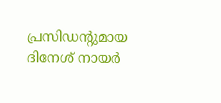പ്രസിഡന്റുമായ ദിനേശ് നായർ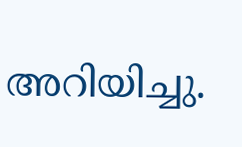അറിയിച്ചു.